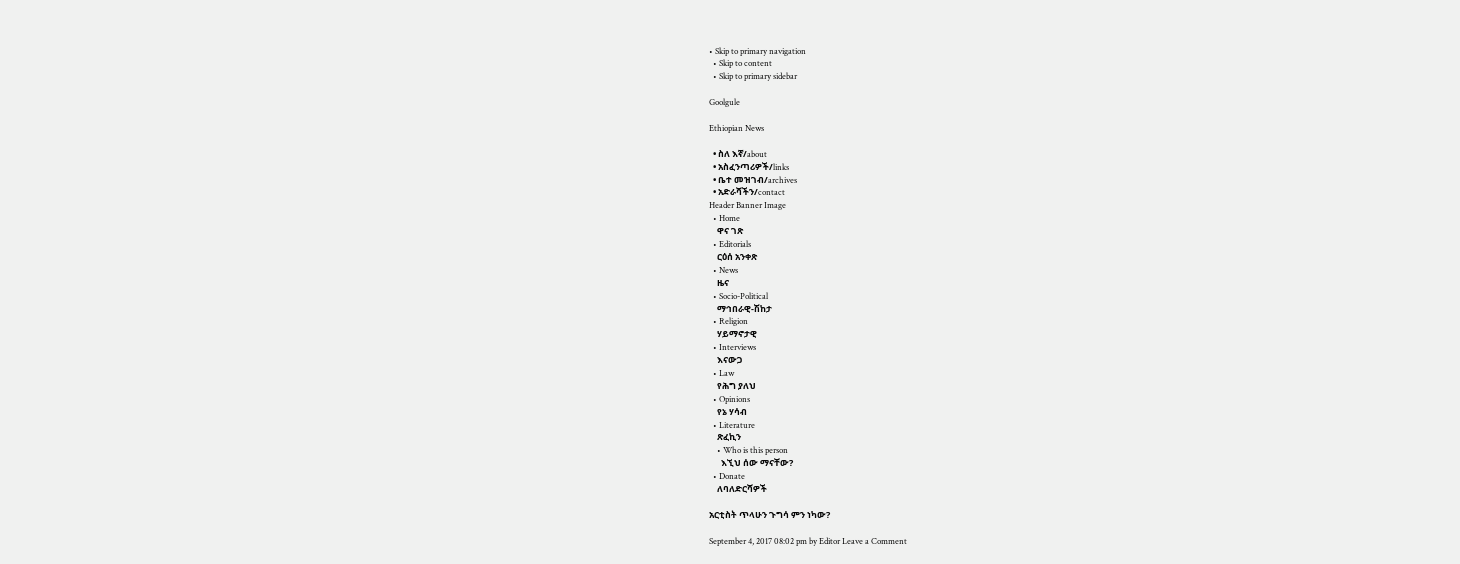• Skip to primary navigation
  • Skip to content
  • Skip to primary sidebar

Goolgule

Ethiopian News

  • ስለ እኛ/about
  • አስፈንጣሪዎች/links
  • ቤተ መዝገብ/archives
  • አድራሻችን/contact
Header Banner Image
  • Home
    ዋና ገጽ
  • Editorials
    ርዕሰ አንቀጽ
  • News
    ዜና
  • Socio-Political
    ማኅበራዊ-ሽከታ
  • Religion
    ሃይማኖታዊ
  • Interviews
    እናውጋ
  • Law
    የሕግ ያለህ
  • Opinions
    የኔ ሃሳብ
  • Literature
    ጽፈኪን
    • Who is this person
      እኚህ ሰው ማናቸው?
  • Donate
    ለባለድርሻዎች

አርቲስት ጥላሁን ጉግሳ ምን ነካው?

September 4, 2017 08:02 pm by Editor Leave a Comment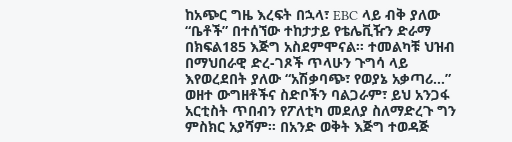ከአጭር ግዜ እረፍት በኋላ፣ EBC ላይ ብቅ ያለው “ቤቶች” በተሰኘው ተከታታይ የቴሌቪዥን ድራማ በክፍል185 እጅግ አስደምሞናል። ተመልካቹ ህዝብ በማህበራዊ ድረ-ገጾች ጥላሁን ጉግሳ ላይ እየወረደበት ያለው “አሽቃባጭ፣ የወያኔ አቃጣሪ…” ወዘተ ውግዘቶችና ስድቦችን ባልጋራም፣ ይህ አንጋፋ አርቲስት ጥበብን የፖለቲካ መደለያ ስለማድረጉ ግን ምስክር አያሻም። በአንድ ወቅት እጅግ ተወዳጅ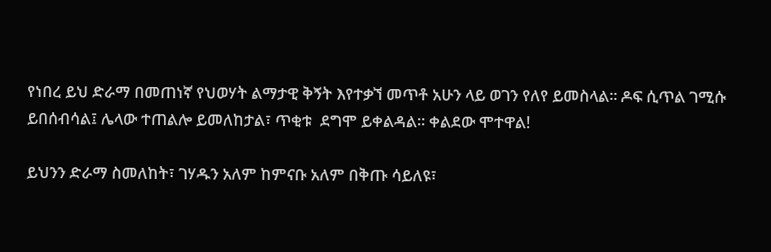የነበረ ይህ ድራማ በመጠነኛ የህወሃት ልማታዊ ቅኝት እየተቃኘ መጥቶ አሁን ላይ ወገን የለየ ይመስላል። ዶፍ ሲጥል ገሚሱ ይበሰብሳል፤ ሌላው ተጠልሎ ይመለከታል፣ ጥቂቱ  ደግሞ ይቀልዳል። ቀልደው ሞተዋል!

ይህንን ድራማ ስመለከት፣ ገሃዱን አለም ከምናቡ አለም በቅጡ ሳይለዩ፣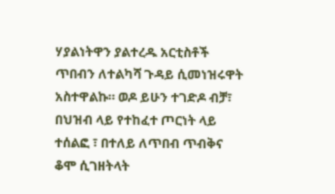ሃያልነትዋን ያልተረዱ አርቲስቶች ጥበብን ለተልካሻ ጉዳይ ሲመነዝሩዋት አስተዋልኩ። ወዶ ይሁን ተገድዶ ብቻ፣ በህዝብ ላይ የተከፈተ ጦርነት ላይ ተሰልፎ ፣ በተለይ ለጥበብ ጥብቅና ቆሞ ሲገዘትላት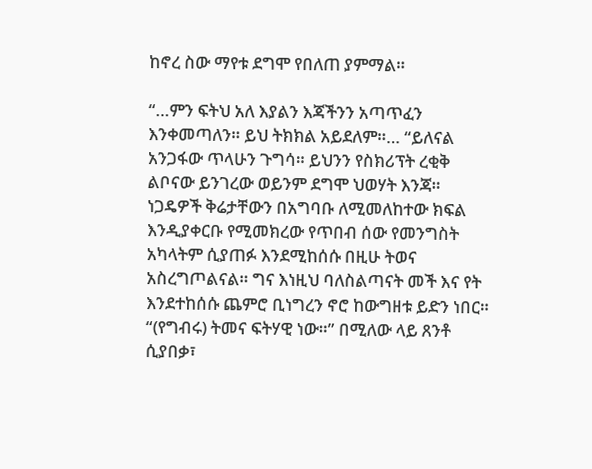ከኖረ ስው ማየቱ ደግሞ የበለጠ ያምማል።

“…ምን ፍትህ አለ እያልን እጃችንን አጣጥፈን እንቀመጣለን። ይህ ትክክል አይደለም።… “ይለናል አንጋፋው ጥላሁን ጉግሳ። ይህንን የስክሪፕት ረቂቅ ልቦናው ይንገረው ወይንም ደግሞ ህወሃት እንጃ። ነጋዴዎች ቅሬታቸውን በአግባቡ ለሚመለከተው ክፍል እንዲያቀርቡ የሚመክረው የጥበብ ሰው የመንግስት አካላትም ሲያጠፉ እንደሚከሰሱ በዚሁ ትወና አስረግጦልናል። ግና እነዚህ ባለስልጣናት መች እና የት እንደተከሰሱ ጨምሮ ቢነግረን ኖሮ ከውግዘቱ ይድን ነበር። “(የግብሩ) ትመና ፍትሃዊ ነው።” በሚለው ላይ ጸንቶ ሲያበቃ፣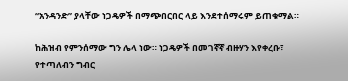“አንዳንድ” ያላቸው ነጋዴዎች በማጭበርበር ላይ እንደተሰማሩም ይጠቁማል።

ከሕዝብ የምንሰማው ግን ሌላ ነው። ነጋዴዎች በመገኛኛ ብዙሃን እየቀረቡ፣ የተጣለብን ግብር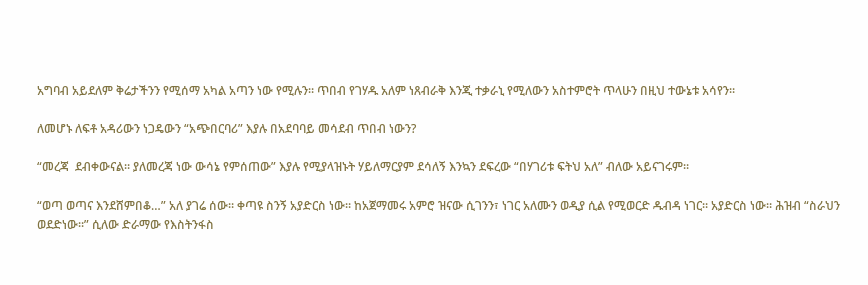አግባብ አይደለም ቅሬታችንን የሚሰማ አካል አጣን ነው የሚሉን። ጥበብ የገሃዱ አለም ነጸብራቅ እንጂ ተቃራኒ የሚለውን አስተምሮት ጥላሁን በዚህ ተውኔቱ አሳየን።

ለመሆኑ ለፍቶ አዳሪውን ነጋዴውን “አጭበርባሪ” እያሉ በአደባባይ መሳደብ ጥበብ ነውን?

“መረጃ  ደብቀውናል። ያለመረጃ ነው ውሳኔ የምሰጠው” እያሉ የሚያላዝኑት ሃይለማርያም ደሳለኝ እንኳን ደፍረው “በሃገሪቱ ፍትህ አለ” ብለው አይናገሩም።

“ወጣ ወጣና እንደሸምበቆ…” አለ ያገሬ ሰው። ቀጣዩ ስንኝ አያድርስ ነው። ከአጀማመሩ አምሮ ዝናው ሲገንን፣ ነገር አለሙን ወዲያ ሲል የሚወርድ ዱብዳ ነገር። አያድርስ ነው። ሕዝብ “ስራህን ወደድነው።” ሲለው ድራማው የእስትንፋስ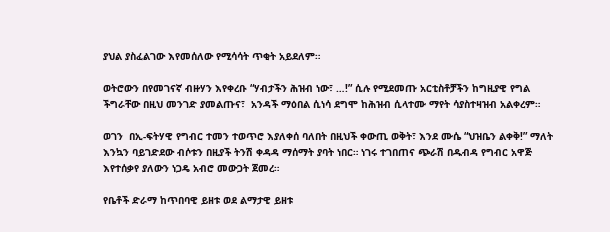ያህል ያስፈልገው እየመሰለው የሚሳሳት ጥቂት አይደለም።

ወትሮውን በየመገናኛ ብዙሃን እየቀረቡ “ሃብታችን ሕዝብ ነው፣ …!” ሲሉ የሚደመጡ አርቲስቶቻችን ከግዚያዊ የግል ችግራቸው በዚህ መንገድ ያመልጡና፣  አንዳች ማዕበል ሲነሳ ደግሞ ከሕዝብ ሲላተሙ ማየት ሳያስተዛዝብ አልቀረም።

ወገን  በኢ-ፍትሃዊ የግብር ተመን ተወጥሮ እያለቀሰ ባለበት በዚህች ቀውጢ ወቅት፣ እንደ ሙሴ “ህዝቤን ልቀቅ!” ማለት እንኳን ባይገድደው ብሶቱን በዚያች ትንሽ ቀዳዳ ማሰማት ያባት ነበር። ነገሩ ተገበጠና ጭራሽ በዱብዳ የግብር አዋጅ እየተሰቃየ ያለውን ነጋዴ አብሮ መውጋት ጀመረ።

የቤቶች ድራማ ከጥበባዊ ይዘቱ ወደ ልማታዊ ይዘቱ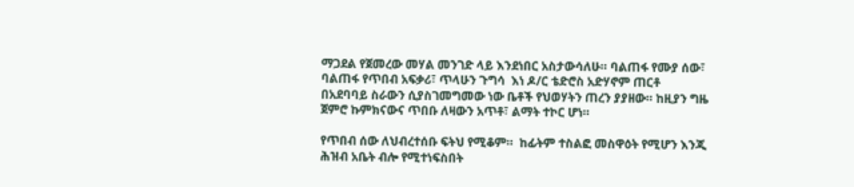ማጋደል የጀመረው መሃል መንገድ ላይ እንደነበር አስታውሳለሁ። ባልጠፋ የሙያ ሰው፣ ባልጠፋ የጥበብ አፍቃሪ፣ ጥላሁን ጉግሳ  እነ ዶ/ር ቴድሮስ አድሃኖም ጠርቶ በአደባባይ ስራውን ሲያስገመግመው ነው ቤቶች የህወሃትን ጠረን ያያዘው። ከዚያን ግዜ ጀምሮ ኩምክናውና ጥበቡ ለዛውን አጥቶ፣ ልማት ተኮር ሆነ።

የጥበብ ሰው ለህብረተሰቡ ፍትህ የሚቆም።  ከፊትም ተስልፎ መስዋዕት የሚሆን እንጂ ሕዝብ አቤት ብሎ የሚተነፍስበት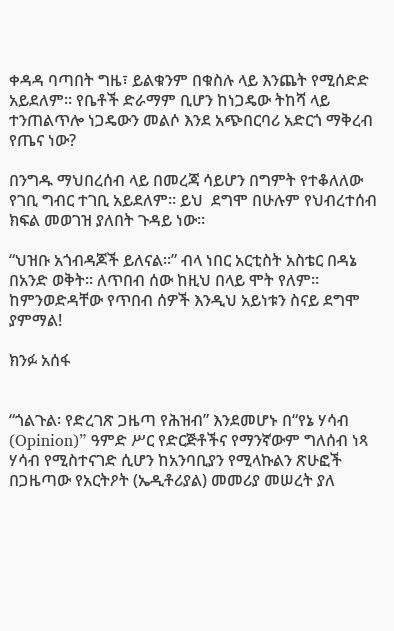ቀዳዳ ባጣበት ግዜ፣ ይልቁንም በቁስሉ ላይ እንጨት የሚሰድድ አይደለም። የቤቶች ድራማም ቢሆን ከነጋዴው ትከሻ ላይ ተንጠልጥሎ ነጋዴውን መልሶ እንደ አጭበርባሪ አድርጎ ማቅረብ የጤና ነው?

በንግዱ ማህበረሰብ ላይ በመረጃ ሳይሆን በግምት የተቆለለው የገቢ ግብር ተገቢ አይደለም። ይህ  ደግሞ በሁሉም የህብረተሰብ ክፍል መወገዝ ያለበት ጉዳይ ነው።

“ህዝቡ አጎብዳጆች ይለናል።” ብላ ነበር አርቲስት አስቴር በዳኔ በአንድ ወቅት። ለጥበብ ሰው ከዚህ በላይ ሞት የለም። ከምንወድዳቸው የጥበብ ሰዎች እንዲህ አይነቱን ስናይ ደግሞ ያምማል!

ክንፉ አሰፋ


“ጎልጉል፡ የድረገጽ ጋዜጣ የሕዝብ” እንደመሆኑ በ“የኔ ሃሳብ (Opinion)” ዓምድ ሥር የድርጅቶችና የማንኛውም ግለሰብ ነጻ ሃሳብ የሚስተናገድ ሲሆን ከአንባቢያን የሚላኩልን ጽሁፎች በጋዜጣው የአርትዖት (ኤዲቶሪያል) መመሪያ መሠረት ያለ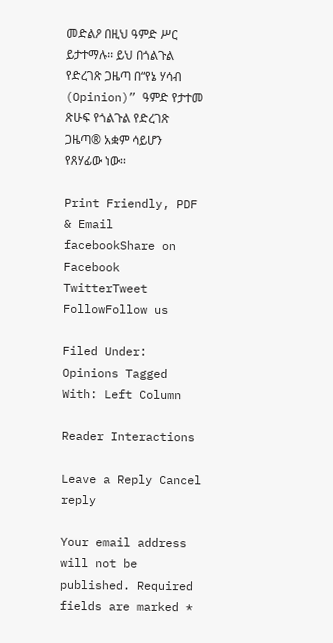መድልዖ በዚህ ዓምድ ሥር ይታተማሉ፡፡ ይህ በጎልጉል የድረገጽ ጋዜጣ በ“የኔ ሃሳብ (Opinion)” ዓምድ የታተመ ጽሁፍ የጎልጉል የድረገጽ ጋዜጣ® አቋም ሳይሆን የጸሃፊው ነው፡፡

Print Friendly, PDF & Email
facebookShare on Facebook
TwitterTweet
FollowFollow us

Filed Under: Opinions Tagged With: Left Column

Reader Interactions

Leave a Reply Cancel reply

Your email address will not be published. Required fields are marked *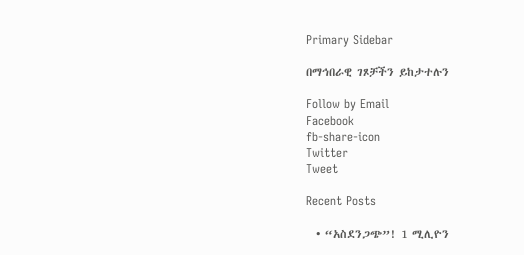Primary Sidebar

በማኅበራዊ ገጾቻችን ይከታተሉን

Follow by Email
Facebook
fb-share-icon
Twitter
Tweet

Recent Posts

  • “አስደንጋጭ”! 1 ሚሊዮን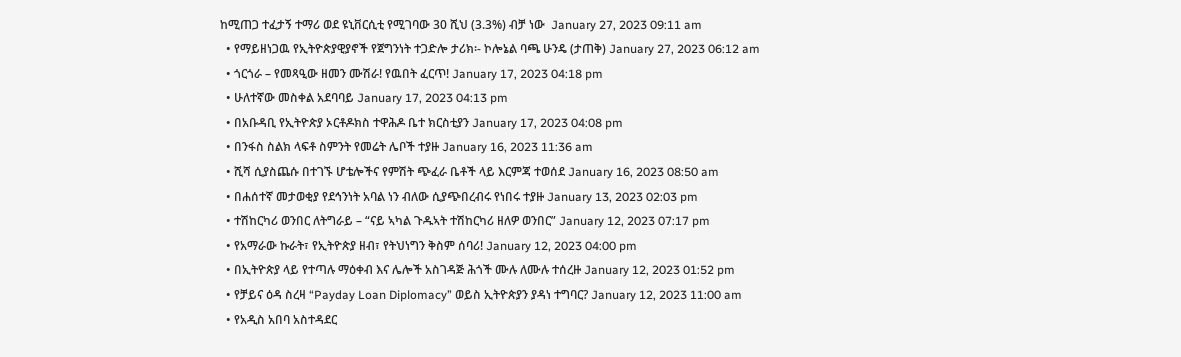ከሚጠጋ ተፈታኝ ተማሪ ወደ ዩኒቨርሲቲ የሚገባው 30 ሺህ (3.3%) ብቻ ነው  January 27, 2023 09:11 am
  • የማይዘነጋዉ የኢትዮጵያዊያኖች የጀግንነት ተጋድሎ ታሪክ፡- ኮሎኔል ባጫ ሁንዴ (ታጠቅ) January 27, 2023 06:12 am
  • ጎርጎራ – የመጻዒው ዘመን ሙሽራ! የዉበት ፈርጥ! January 17, 2023 04:18 pm
  • ሁለተኛው መስቀል አደባባይ January 17, 2023 04:13 pm
  • በአቡዳቢ የኢትዮጵያ ኦርቶዶክስ ተዋሕዶ ቤተ ክርስቲያን January 17, 2023 04:08 pm
  • በንፋስ ስልክ ላፍቶ ስምንት የመሬት ሌቦች ተያዙ January 16, 2023 11:36 am
  • ሺሻ ሲያስጨሱ በተገኙ ሆቴሎችና የምሽት ጭፈራ ቤቶች ላይ እርምጃ ተወሰደ January 16, 2023 08:50 am
  • በሐሰተኛ መታወቂያ የደኅንነት አባል ነን ብለው ሲያጭበረብሩ የነበሩ ተያዙ January 13, 2023 02:03 pm
  • ተሽከርካሪ ወንበር ለትግራይ – “ናይ ኣካል ጉዱኣት ተሽከርካሪ ዘለዎ ወንበር” January 12, 2023 07:17 pm
  • የአማራው ኩራት፣ የኢትዮጵያ ዘብ፣ የትህነግን ቅስም ሰባሪ! January 12, 2023 04:00 pm
  • በኢትዮጵያ ላይ የተጣሉ ማዕቀብ እና ሌሎች አስገዳጅ ሕጎች ሙሉ ለሙሉ ተሰረዙ January 12, 2023 01:52 pm
  • የቻይና ዕዳ ስረዛ “Payday Loan Diplomacy” ወይስ ኢትዮጵያን ያዳነ ተግባር? January 12, 2023 11:00 am
  • የአዲስ አበባ አስተዳደር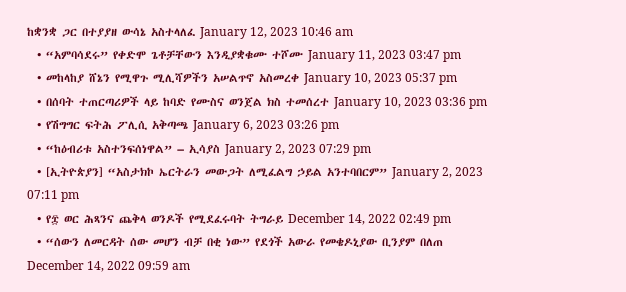ከቋንቋ ጋር በተያያዘ ውሳኔ አስተላለፈ January 12, 2023 10:46 am
  • “አምባሳደሩ” የቀድሞ ጌቶቻቸውን እንዲያቋቁሙ ተሾሙ January 11, 2023 03:47 pm
  • መከላከያ ሸኔን የሚዋጉ ሚሊሻዎችን አሠልጥኖ አስመረቀ January 10, 2023 05:37 pm
  • በሰባት ተጠርጣሪዎች ላይ ከባድ የሙስና ወንጀል ክስ ተመሰረተ January 10, 2023 03:36 pm
  • የሽግግር ፍትሕ ፖሊሲ አቅጣጫ January 6, 2023 03:26 pm
  • “ከዕብሪቱ አስተንፍሰነዋል” – ኢሳያስ January 2, 2023 07:29 pm
  • [ኢትዮጵያን] “አስታክኮ ኤርትራን መውጋት ለሚፈልግ ኃይል አንተባበርም” January 2, 2023 07:11 pm
  • የ፰ ወር ሕጻንና ጨቅላ ወንዶች የሚደፈሩባት ትግራይ December 14, 2022 02:49 pm
  • “ሰውን ለመርዳት ሰው መሆን ብቻ በቂ ነው” የደጎች አውራ የመቄዶኒያው ቢንያም በለጠ December 14, 2022 09:59 am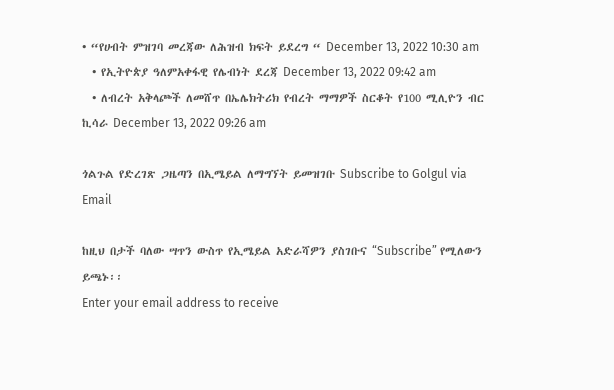• “የሀብት ምዝገባ መረጃው ለሕዝብ ክፍት ይደረግ “ December 13, 2022 10:30 am
  • የኢትዮጵያ ዓለምአቀፋዊ የሌብነት ደረጃ December 13, 2022 09:42 am
  • ለብረት አቅላጮች ለመሸጥ በኤሌክትሪክ የብረት ማማዎች ስርቆት የ100 ሚሊዮን ብር ኪሳራ December 13, 2022 09:26 am

ጎልጉል የድረገጽ ጋዜጣን በኢሜይል ለማግኘት ይመዝገቡ Subscribe to Golgul via Email

ከዚህ በታች ባለው ሣጥን ውስጥ የኢሜይል አድራሻዎን ያስገቡና “Subscribe” የሚለውን ይጫኑ፡፡
Enter your email address to receive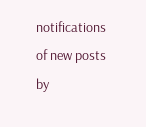notifications of new posts by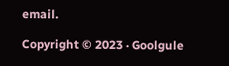email.

Copyright © 2023 · Goolgule